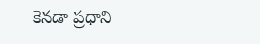కెనడా ప్రధాని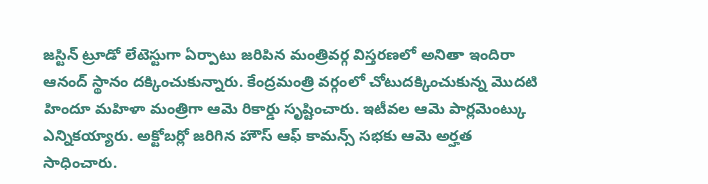జస్టిన్ ట్రూడో లేటెస్టుగా ఏర్పాటు జరిపిన మంత్రివర్గ విస్తరణలో అనితా ఇందిరా ఆనంద్ స్థానం దక్కించుకున్నారు. కేంద్రమంత్రి వర్గంలో చోటుదక్కించుకున్న మొదటి హిందూ మహిళా మంత్రిగా ఆమె రికార్డు సృష్టించారు. ఇటీవల ఆమె పార్లమెంట్కు ఎన్నికయ్యారు. అక్టోబర్లో జరిగిన హౌస్ ఆఫ్ కామన్స్ సభకు ఆమె అర్హత సాధించారు.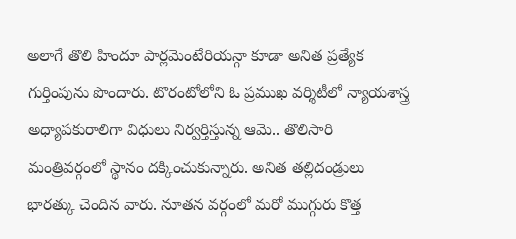అలాగే తొలి హిందూ పార్లమెంటేరియన్గా కూడా అనిత ప్రత్యేక గుర్తింపును పొందారు. టొరంటోలోని ఓ ప్రముఖ వర్శిటీలో న్యాయశాస్త్ర అధ్యాపకురాలిగా విధులు నిర్వర్తిస్తున్న ఆమె.. తొలిసారి మంత్రివర్గంలో స్థానం దక్కించుకున్నారు. అనిత తల్లిదండ్రులు భారత్కు చెందిన వారు. నూతన వర్గంలో మరో ముగ్గురు కొత్త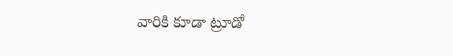వారికి కూడా ట్రూడో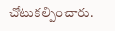చోటుకల్పించారు.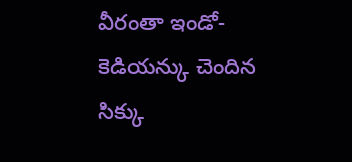వీరంతా ఇండో-కెడియన్కు చెందిన సిక్కు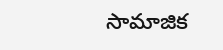సామాజిక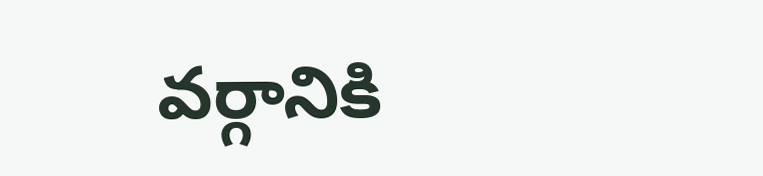వర్గానికి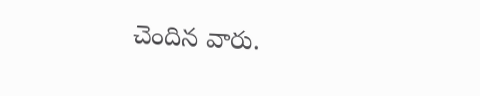చెందిన వారు.